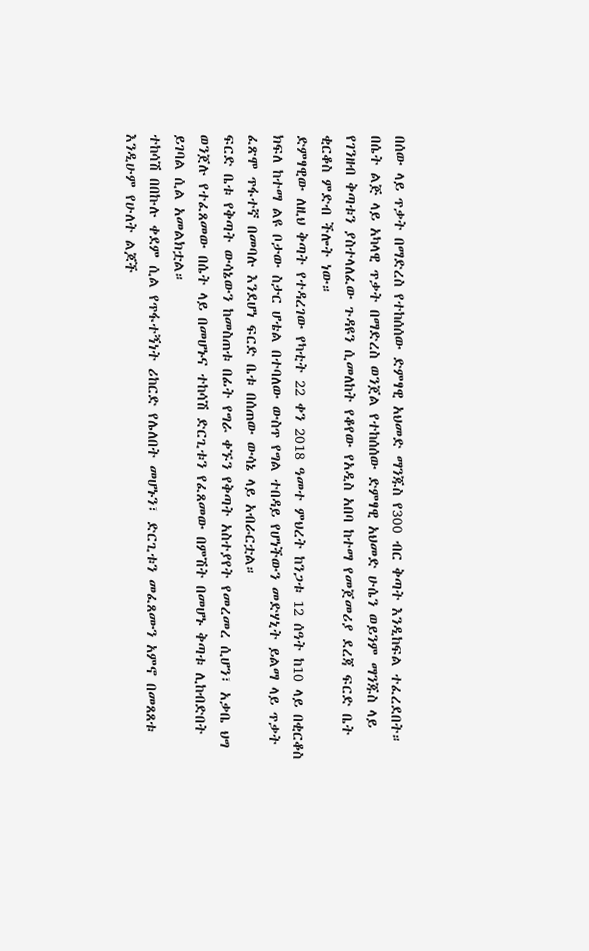በሰው ላይ ጥቃት በማድረስ የተከሰሰው ድምፃዊ አህመድ ማንጁስ የ300 ብር ቅጣት እንዲከፍል ተፈረደበት።
በሴት ልጅ ላይ አካላዊ ጥቃት በማድረስ ወንጀል የተከሰሰው ድምፃዊ አህመድ ሁሴን ወይንም ማንጁስ ላይ የገንዘብ ቅጣቱን ያስተላለፈው ጉዳዩን ሲመለከት የቆየው የአዲስ አበባ ከተማ የመጀመሪያ ደረጃ ፍርድ ቤት ቂርቆስ ምድብ ችሎት ነው።
ድምፃዊው ለዚህ ቅጣት የተዳረገው የካቲት 22 ቀን 2018 ዓመተ ምህረት ከንጋቱ 12 ሰዓት ከ10 ላይ በቂርቆስ ክፍለ ከተማ ልዩ ቦታው ስታር ሆቴል በተባለው ውስጥ የግል ተበዳይ የሆነችውን መድሃኒት ይልማ ላይ ጥቃት ፈጽሞ ጥፋተኛ በመባሉ እንደሆነ ፍርድ ቤቱ በሰጠው ውሳኔ ላይ አብራርቷል።
ፍርድ ቤቱ የቅጣት ውሳኔውን ከመስጠቱ በፊት የግራ ቀኙን የቅጣት አስተያየት የመረመረ ሲሆን፣ አቃቤ ህግ ወንጀሉ የተፈጸመው በሴት ላይ በመሆኑና ተከሳሽ ድርጊቱን የፈጸመው በምሽት በመሆኑ ቅጣቱ ሊከብድበት ይገባል ሲል አመልክቷል።
ተከሳሽ በበኩሉ ቀደም ሲል የጥፋተኝነት ሪከርድ የሌለበት መሆኑን፣ ድርጊቱን መፈጸሙን አምኖ በመጸጸቱ እንዲሁም የሁለት ልጆች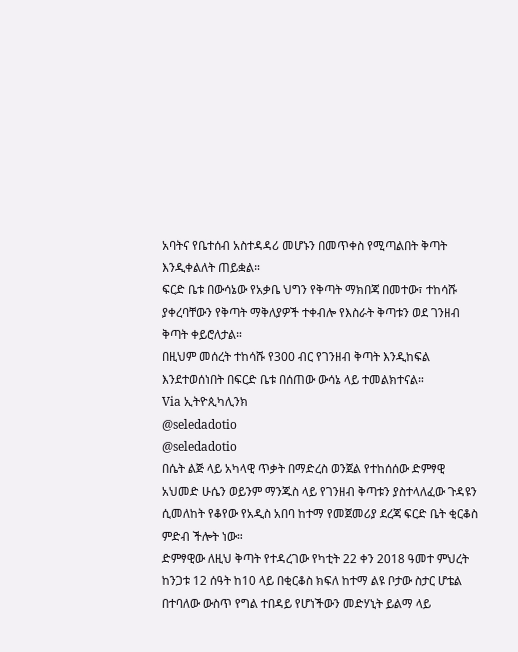አባትና የቤተሰብ አስተዳዳሪ መሆኑን በመጥቀስ የሚጣልበት ቅጣት እንዲቀልለት ጠይቋል።
ፍርድ ቤቱ በውሳኔው የአቃቤ ህግን የቅጣት ማክበጃ በመተው፣ ተከሳሹ ያቀረባቸውን የቅጣት ማቅለያዎች ተቀብሎ የእስራት ቅጣቱን ወደ ገንዘብ ቅጣት ቀይሮለታል።
በዚህም መሰረት ተከሳሹ የ300 ብር የገንዘብ ቅጣት እንዲከፍል እንደተወሰነበት በፍርድ ቤቱ በሰጠው ውሳኔ ላይ ተመልክተናል።
Via ኢትዮጲካሊንክ
@seledadotio
@seledadotio
በሴት ልጅ ላይ አካላዊ ጥቃት በማድረስ ወንጀል የተከሰሰው ድምፃዊ አህመድ ሁሴን ወይንም ማንጁስ ላይ የገንዘብ ቅጣቱን ያስተላለፈው ጉዳዩን ሲመለከት የቆየው የአዲስ አበባ ከተማ የመጀመሪያ ደረጃ ፍርድ ቤት ቂርቆስ ምድብ ችሎት ነው።
ድምፃዊው ለዚህ ቅጣት የተዳረገው የካቲት 22 ቀን 2018 ዓመተ ምህረት ከንጋቱ 12 ሰዓት ከ10 ላይ በቂርቆስ ክፍለ ከተማ ልዩ ቦታው ስታር ሆቴል በተባለው ውስጥ የግል ተበዳይ የሆነችውን መድሃኒት ይልማ ላይ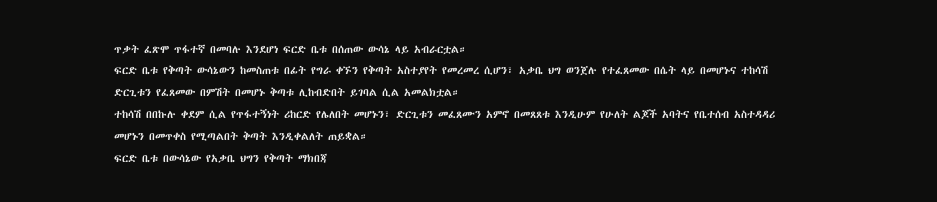ጥቃት ፈጽሞ ጥፋተኛ በመባሉ እንደሆነ ፍርድ ቤቱ በሰጠው ውሳኔ ላይ አብራርቷል።
ፍርድ ቤቱ የቅጣት ውሳኔውን ከመስጠቱ በፊት የግራ ቀኙን የቅጣት አስተያየት የመረመረ ሲሆን፣ አቃቤ ህግ ወንጀሉ የተፈጸመው በሴት ላይ በመሆኑና ተከሳሽ ድርጊቱን የፈጸመው በምሽት በመሆኑ ቅጣቱ ሊከብድበት ይገባል ሲል አመልክቷል።
ተከሳሽ በበኩሉ ቀደም ሲል የጥፋተኝነት ሪከርድ የሌለበት መሆኑን፣ ድርጊቱን መፈጸሙን አምኖ በመጸጸቱ እንዲሁም የሁለት ልጆች አባትና የቤተሰብ አስተዳዳሪ መሆኑን በመጥቀስ የሚጣልበት ቅጣት እንዲቀልለት ጠይቋል።
ፍርድ ቤቱ በውሳኔው የአቃቤ ህግን የቅጣት ማክበጃ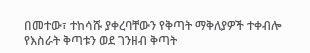በመተው፣ ተከሳሹ ያቀረባቸውን የቅጣት ማቅለያዎች ተቀብሎ የእስራት ቅጣቱን ወደ ገንዘብ ቅጣት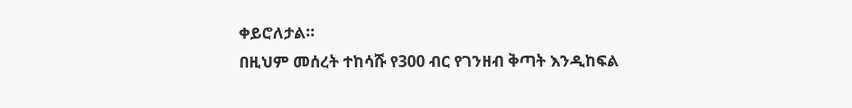ቀይሮለታል።
በዚህም መሰረት ተከሳሹ የ300 ብር የገንዘብ ቅጣት እንዲከፍል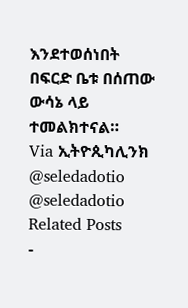እንደተወሰነበት በፍርድ ቤቱ በሰጠው ውሳኔ ላይ ተመልክተናል።
Via ኢትዮጲካሊንክ
@seledadotio
@seledadotio
Related Posts
-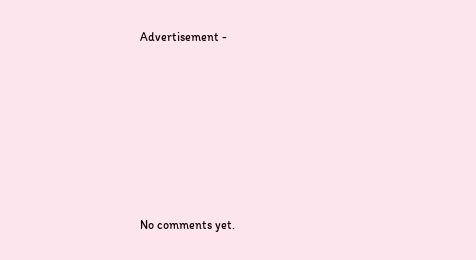Advertisement -









No comments yet.